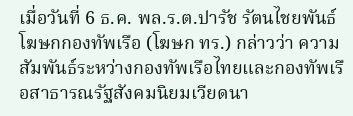เมื่อวันที่ 6 ธ.ค. พล.ร.ต.ปารัช รัตนไชยพันธ์ โฆษกกองทัพเรือ (โฆษก ทร.) กล่าวว่า ความสัมพันธ์ระหว่างกองทัพเรือไทยและกองทัพเรือสาธารณรัฐสังคมนิยมเวียดนา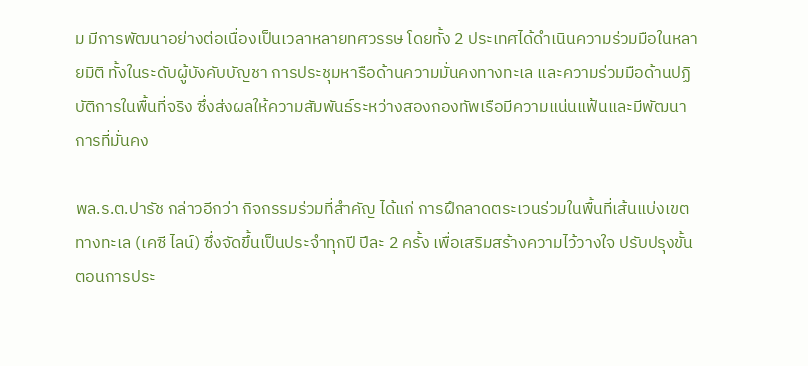ม มีการพัฒนาอย่างต่อเนื่องเป็นเวลาหลายทศวรรษ โดยทั้ง 2 ประเทศได้ดำเนินความร่วมมือในหลายมิติ ทั้งในระดับผู้บังคับบัญชา การประชุมหารือด้านความมั่นคงทางทะเล และความร่วมมือด้านปฏิบัติการในพื้นที่จริง ซึ่งส่งผลให้ความสัมพันธ์ระหว่างสองกองทัพเรือมีความแน่นแฟ้นและมีพัฒนาการที่มั่นคง

พล.ร.ต.ปารัช กล่าวอีกว่า กิจกรรมร่วมที่สำคัญ ได้แก่ การฝึกลาดตระเวนร่วมในพื้นที่เส้นแบ่งเขตทางทะเล (เคซี ไลน์) ซึ่งจัดขึ้นเป็นประจำทุกปี ปีละ 2 ครั้ง เพื่อเสริมสร้างความไว้วางใจ ปรับปรุงขั้นตอนการประ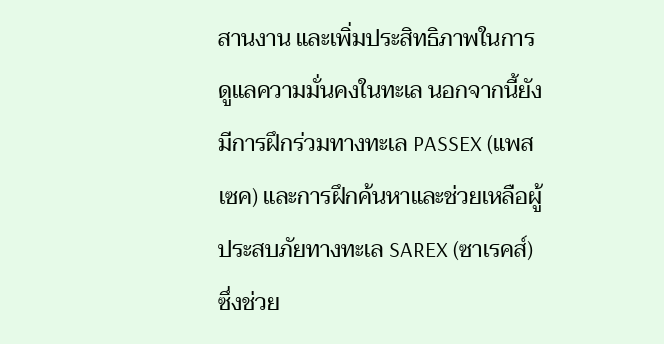สานงาน และเพิ่มประสิทธิภาพในการดูแลความมั่นคงในทะเล นอกจากนี้ยังมีการฝึกร่วมทางทะเล PASSEX (แพสเซค) และการฝึกค้นหาและช่วยเหลือผู้ประสบภัยทางทะเล SAREX (ซาเรคส์) ซึ่งช่วย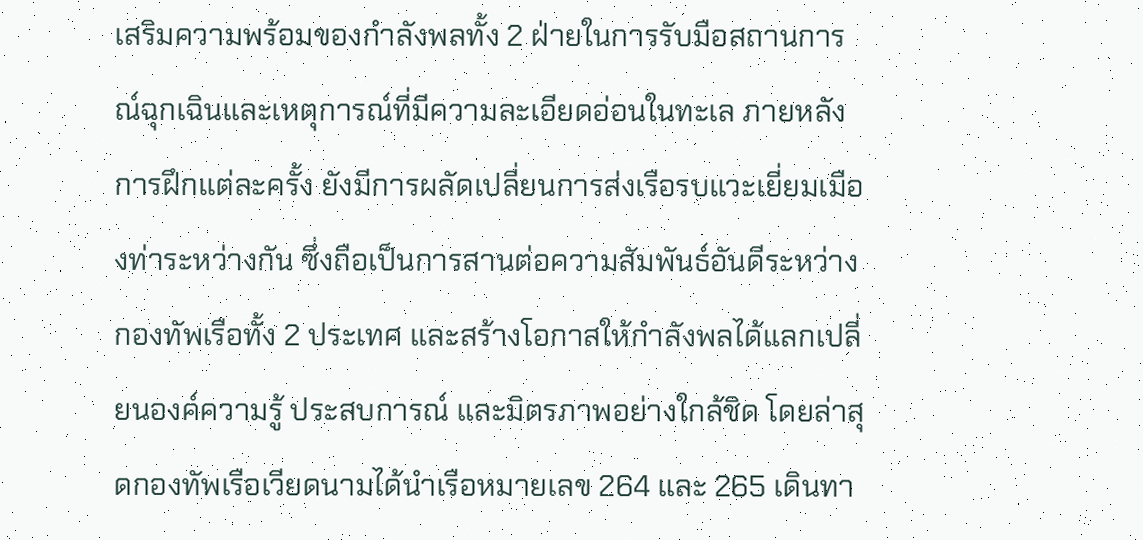เสริมความพร้อมของกำลังพลทั้ง 2 ฝ่ายในการรับมือสถานการณ์ฉุกเฉินและเหตุการณ์ที่มีความละเอียดอ่อนในทะเล ภายหลังการฝึกแต่ละครั้ง ยังมีการผลัดเปลี่ยนการส่งเรือรบแวะเยี่ยมเมืองท่าระหว่างกัน ซึ่งถือเป็นการสานต่อความสัมพันธ์อันดีระหว่างกองทัพเรือทั้ง 2 ประเทศ และสร้างโอกาสให้กำลังพลได้แลกเปลี่ยนองค์ความรู้ ประสบการณ์ และมิตรภาพอย่างใกล้ชิด โดยล่าสุดกองทัพเรือเวียดนามได้นำเรือหมายเลข 264 และ 265 เดินทา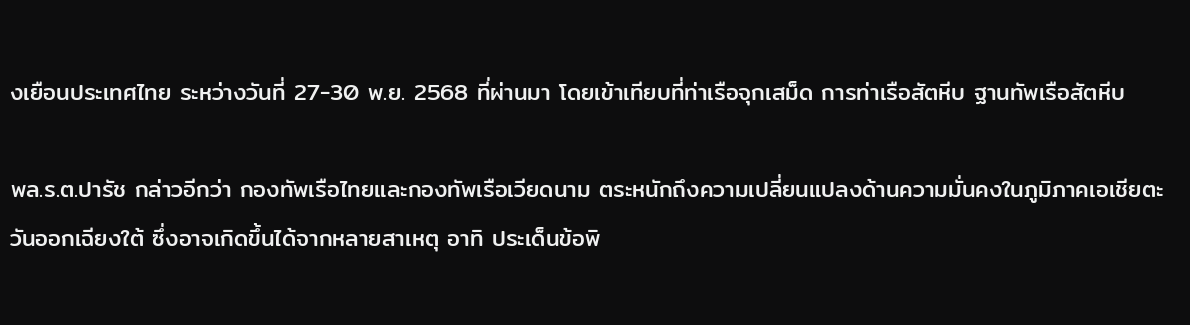งเยือนประเทศไทย ระหว่างวันที่ 27-30 พ.ย. 2568 ที่ผ่านมา โดยเข้าเทียบที่ท่าเรือจุกเสม็ด การท่าเรือสัตหีบ ฐานทัพเรือสัตหีบ

พล.ร.ต.ปารัช กล่าวอีกว่า กองทัพเรือไทยและกองทัพเรือเวียดนาม ตระหนักถึงความเปลี่ยนแปลงด้านความมั่นคงในภูมิภาคเอเชียตะวันออกเฉียงใต้ ซึ่งอาจเกิดขึ้นได้จากหลายสาเหตุ อาทิ ประเด็นข้อพิ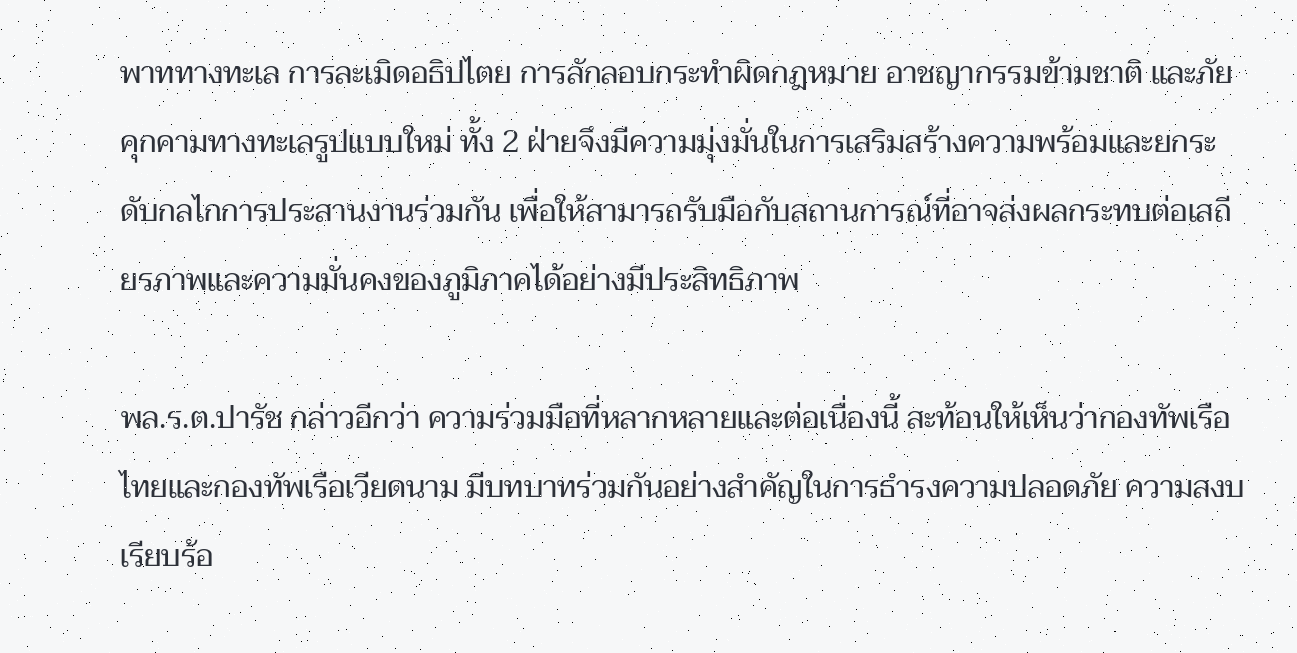พาททางทะเล การละเมิดอธิปไตย การลักลอบกระทำผิดกฎหมาย อาชญากรรมข้ามชาติ และภัยคุกคามทางทะเลรูปแบบใหม่ ทั้ง 2 ฝ่ายจึงมีความมุ่งมั่นในการเสริมสร้างความพร้อมและยกระดับกลไกการประสานงานร่วมกัน เพื่อให้สามารถรับมือกับสถานการณ์ที่อาจส่งผลกระทบต่อเสถียรภาพและความมั่นคงของภูมิภาคได้อย่างมีประสิทธิภาพ

พล.ร.ต.ปารัช กล่าวอีกว่า ความร่วมมือที่หลากหลายและต่อเนื่องนี้ สะท้อนให้เห็นว่ากองทัพเรือไทยและกองทัพเรือเวียดนาม มีบทบาทร่วมกันอย่างสำคัญในการธำรงความปลอดภัย ความสงบเรียบร้อ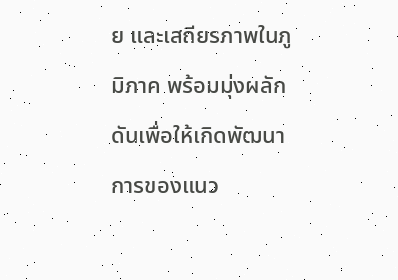ย และเสถียรภาพในภูมิภาค พร้อมมุ่งผลักดันเพื่อให้เกิดพัฒนาการของแนว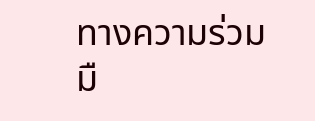ทางความร่วมมื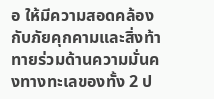อ ให้มีความสอดคล้องกับภัยคุกคามและสิ่งท้าทายร่วมด้านความมั่นคงทางทะเลของทั้ง 2 ป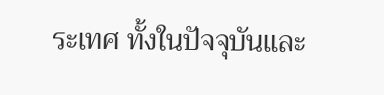ระเทศ ทั้งในปัจจุบันและ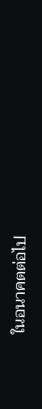ในอนาคตต่อไป